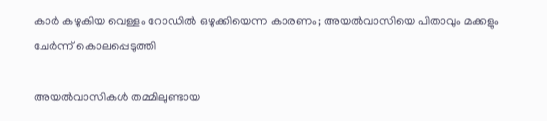കാർ കഴുകിയ വെള്ളം റോഡിൽ ഒഴുക്കിയെന്ന കാരണം; അയൽവാസിയെ പിതാവും മക്കളും ചേർന്ന് കൊലപ്പെടുത്തി

അയല്‍വാസികള്‍ തമ്മിലുണ്ടായ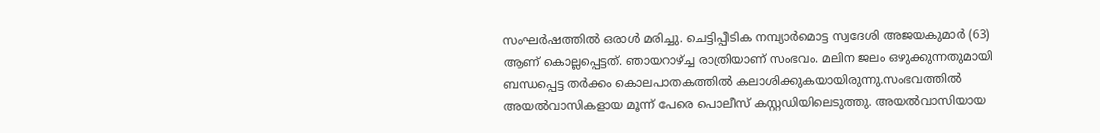സംഘര്‍ഷത്തില്‍ ഒരാള്‍ മരിച്ചു. ചെട്ടിപ്പീടിക നമ്പ്യാര്‍മൊട്ട സ്വദേശി അജയകുമാര്‍ (63) ആണ് കൊല്ലപ്പെട്ടത്. ഞായറാഴ്ച്ച രാത്രിയാണ് സംഭവം. മലിന ജലം ഒഴുക്കുന്നതുമായി ബന്ധപ്പെട്ട തര്‍ക്കം കൊലപാതകത്തില്‍ കലാശിക്കുകയായിരുന്നു.സംഭവത്തില്‍ അയല്‍വാസികളായ മൂന്ന് പേരെ പൊലീസ് കസ്റ്റഡിയിലെടുത്തു. അയല്‍വാസിയായ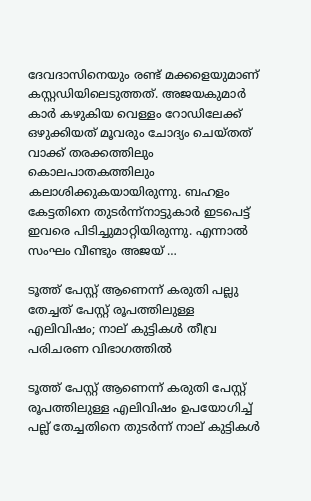ദേവദാസിനെയും രണ്ട് മക്കളെയുമാണ് കസ്റ്റഡിയിലെടുത്തത്. അജയകുമാര്‍ കാര്‍ കഴുകിയ വെള്ളം റോഡിലേക്ക് ഒഴുക്കിയത് മൂവരും ചോദ്യം ചെയ്തത് വാക്ക് തരക്കത്തിലും കൊലപാതകത്തിലും കലാശിക്കുകയായിരുന്നു. ബഹളം കേട്ടതിനെ തുടർന്ന്നാട്ടുകാർ ഇടപെട്ട് ഇവരെ പിടിച്ചുമാറ്റിയിരുന്നു. എന്നാല്‍ സംഘം വീണ്ടും അജയ് …

ടൂത്ത് പേസ്റ്റ് ആണെന്ന് കരുതി പല്ലു തേച്ചത് പേസ്റ്റ് രൂപത്തിലുള്ള എലിവിഷം; നാല് കുട്ടികൾ തീവ്ര പരിചരണ വിഭാഗത്തിൽ

ടൂത്ത് പേസ്റ്റ് ആണെന്ന് കരുതി പേസ്റ്റ് രൂപത്തിലുള്ള എലിവിഷം ഉപയോഗിച്ച് പല്ല് തേച്ചതിനെ തുടര്‍ന്ന് നാല് കുട്ടികൾ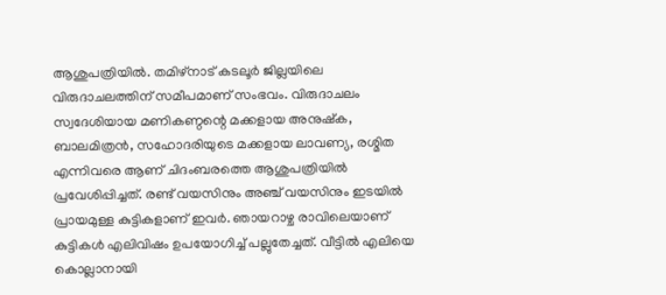ആശുപത്രിയിൽ. തമിഴ്നാട് കടലൂർ ജില്ലയിലെ വിരുദാചലത്തിന് സമീപമാണ് സംഭവം. വിരുദാചലം സ്വദേശിയായ മണികണ്ഠന്റെ മക്കളായ അനുഷ്ക, ബാലമിത്രൻ, സഹോദരിയുടെ മക്കളായ ലാവണ്യ, രശ്മിത എന്നിവരെ ആണ് ചിദംബരത്തെ ആശുപത്രിയിൽ പ്രവേശിപ്പിച്ചത്. രണ്ട് വയസിനും അഞ്ച് വയസിനും ഇടയിൽ പ്രായമുള്ള കുട്ടികളാണ് ഇവർ. ഞായറാഴ്ച രാവിലെയാണ് കുട്ടികൾ എലിവിഷം ഉപയോഗിച്ച് പല്ലുതേച്ചത്. വീട്ടിൽ എലിയെ കൊല്ലാനായി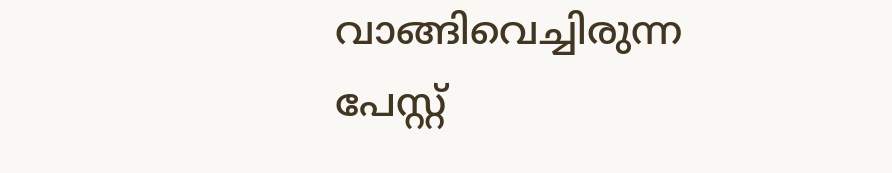വാങ്ങിവെച്ചിരുന്ന പേസ്റ്റ്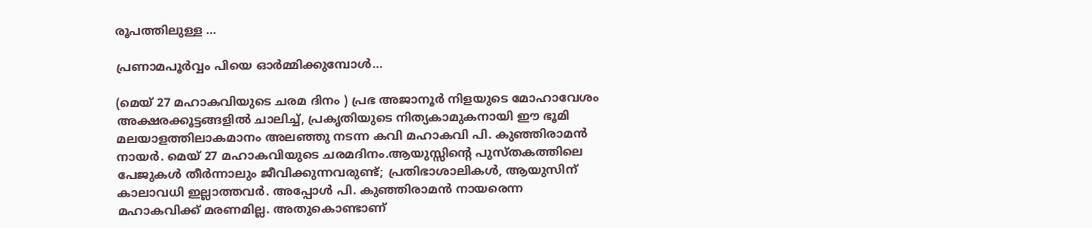രൂപത്തിലുള്ള …

പ്രണാമപൂര്‍വ്വം പിയെ ഓര്‍മ്മിക്കുമ്പോള്‍…

(മെയ് 27 മഹാകവിയുടെ ചരമ ദിനം ) പ്രഭ അജാനൂര്‍ നിളയുടെ മോഹാവേശം അക്ഷരക്കൂട്ടങ്ങളില്‍ ചാലിച്ച്, പ്രകൃതിയുടെ നിത്യകാമുകനായി ഈ ഭൂമി മലയാളത്തിലാകമാനം അലഞ്ഞു നടന്ന കവി മഹാകവി പി. കുഞ്ഞിരാമന്‍ നായര്‍. മെയ് 27 മഹാകവിയുടെ ചരമദിനം.ആയുസ്സിന്റെ പുസ്തകത്തിലെ പേജുകള്‍ തീര്‍ന്നാലും ജീവിക്കുന്നവരുണ്ട്; പ്രതിഭാശാലികള്‍, ആയുസിന് കാലാവധി ഇല്ലാത്തവര്‍. അപ്പോള്‍ പി. കുഞ്ഞിരാമന്‍ നായരെന്ന മഹാകവിക്ക് മരണമില്ല. അതുകൊണ്ടാണ്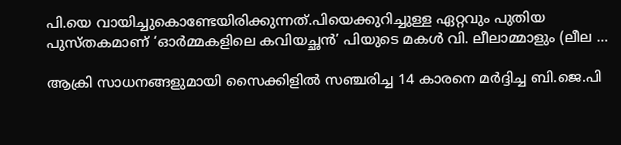പി.യെ വായിച്ചുകൊണ്ടേയിരിക്കുന്നത്.പിയെക്കുറിച്ചുള്ള ഏറ്റവും പുതിയ പുസ്തകമാണ് ‘ഓര്‍മ്മകളിലെ കവിയച്ഛന്‍’ പിയുടെ മകള്‍ വി. ലീലാമ്മാളും (ലീല …

ആക്രി സാധനങ്ങളുമായി സൈക്കിളില്‍ സഞ്ചരിച്ച 14 കാരനെ മര്‍ദ്ദിച്ച ബി.ജെ.പി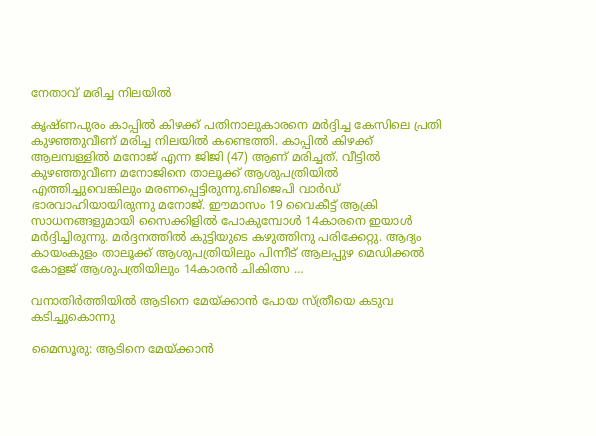നേതാവ് മരിച്ച നിലയില്‍

കൃഷ്ണപുരം കാപ്പില്‍ കിഴക്ക് പതിനാലുകാരനെ മര്‍ദ്ദിച്ച കേസിലെ പ്രതി കുഴഞ്ഞുവീണ് മരിച്ച നിലയില്‍ കണ്ടെത്തി. കാപ്പില്‍ കിഴക്ക് ആലമ്പള്ളില്‍ മനോജ് എന്ന ജിജി (47) ആണ് മരിച്ചത്. വീട്ടില്‍ കുഴഞ്ഞുവീണ മനോജിനെ താലൂക്ക് ആശുപത്രിയില്‍ എത്തിച്ചുവെങ്കിലും മരണപ്പെട്ടിരുന്നു.ബിജെപി വാര്‍ഡ് ഭാരവാഹിയായിരുന്നു മനോജ്. ഈമാസം 19 വൈകീട്ട് ആക്രി സാധനങ്ങളുമായി സൈക്കിളില്‍ പോകുമ്പോള്‍ 14കാരനെ ഇയാള്‍ മര്‍ദ്ദിച്ചിരുന്നു. മര്‍ദ്ദനത്തില്‍ കുട്ടിയുടെ കഴുത്തിനു പരിക്കേറ്റു. ആദ്യം കായംകുളം താലൂക്ക് ആശുപത്രിയിലും പിന്നീട് ആലപ്പുഴ മെഡിക്കല്‍ കോളജ് ആശുപത്രിയിലും 14കാരന്‍ ചികിത്സ …

വനാതിര്‍ത്തിയില്‍ ആടിനെ മേയ്ക്കാന്‍ പോയ സ്ത്രീയെ കടുവ കടിച്ചുകൊന്നു

മൈസൂരു: ആടിനെ മേയ്ക്കാന്‍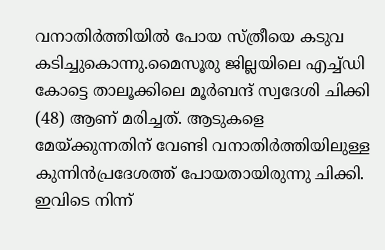വനാതിര്‍ത്തിയില്‍ പോയ സ്ത്രീയെ കടുവ കടിച്ചുകൊന്നു.മൈസൂരു ജില്ലയിലെ എച്ച്ഡി കോട്ടെ താലൂക്കിലെ മൂര്‍ബന്ദ് സ്വദേശി ചിക്കി (48) ആണ് മരിച്ചത്. ആടുകളെ മേയ്ക്കുന്നതിന് വേണ്ടി വനാതിര്‍ത്തിയിലുള്ള കുന്നിന്‍പ്രദേശത്ത് പോയതായിരുന്നു ചിക്കി. ഇവിടെ നിന്ന്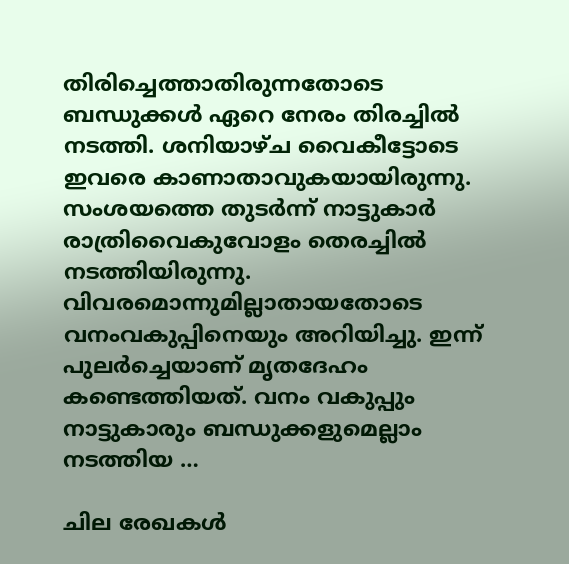തിരിച്ചെത്താതിരുന്നതോടെ ബന്ധുക്കള്‍ ഏറെ നേരം തിരച്ചില്‍ നടത്തി. ശനിയാഴ്ച വൈകീട്ടോടെ ഇവരെ കാണാതാവുകയായിരുന്നു. സംശയത്തെ തുടര്‍ന്ന് നാട്ടുകാര്‍ രാത്രിവൈകുവോളം തെരച്ചില്‍ നടത്തിയിരുന്നു. വിവരമൊന്നുമില്ലാതായതോടെ വനംവകുപ്പിനെയും അറിയിച്ചു. ഇന്ന് പുലര്‍ച്ചെയാണ് മൃതദേഹം കണ്ടെത്തിയത്. വനം വകുപ്പും നാട്ടുകാരും ബന്ധുക്കളുമെല്ലാം നടത്തിയ …

ചില രേഖകള്‍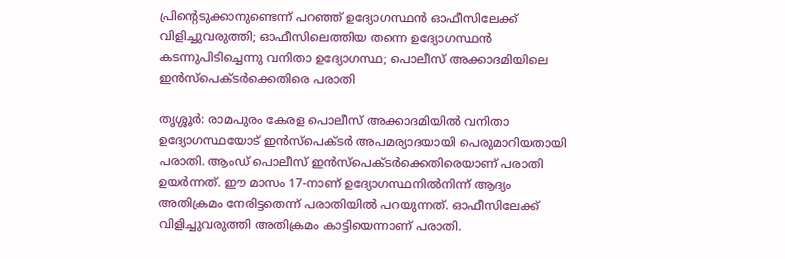പ്രിന്റെടുക്കാനുണ്ടെന്ന് പറഞ്ഞ് ഉദ്യോഗസ്ഥന്‍ ഓഫീസിലേക്ക് വിളിച്ചുവരുത്തി; ഓഫീസിലെത്തിയ തന്നെ ഉദ്യോഗസ്ഥന്‍ കടന്നുപിടിച്ചെന്നു വനിതാ ഉദ്യോഗസ്ഥ; പൊലീസ് അക്കാദമിയിലെ ഇന്‍സ്‌പെക്ടര്‍ക്കെതിരെ പരാതി

തൃശ്ശൂര്‍: രാമപുരം കേരള പൊലീസ് അക്കാദമിയില്‍ വനിതാ ഉദ്യോഗസ്ഥയോട് ഇന്‍സ്‌പെക്ടര്‍ അപമര്യാദയായി പെരുമാറിയതായി പരാതി. ആംഡ് പൊലീസ് ഇന്‍സ്‌പെക്ടര്‍ക്കെതിരെയാണ് പരാതി ഉയര്‍ന്നത്. ഈ മാസം 17-നാണ് ഉദ്യോഗസ്ഥനില്‍നിന്ന് ആദ്യം അതിക്രമം നേരിട്ടതെന്ന് പരാതിയില്‍ പറയുന്നത്. ഓഫീസിലേക്ക് വിളിച്ചുവരുത്തി അതിക്രമം കാട്ടിയെന്നാണ് പരാതി.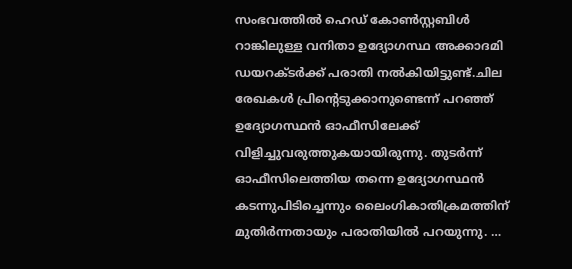സംഭവത്തില്‍ ഹെഡ് കോണ്‍സ്റ്റബിള്‍ റാങ്കിലുള്ള വനിതാ ഉദ്യോഗസ്ഥ അക്കാദമി ഡയറക്ടര്‍ക്ക് പരാതി നല്‍കിയിട്ടുണ്ട്.ചില രേഖകള്‍ പ്രിന്റെടുക്കാനുണ്ടെന്ന് പറഞ്ഞ് ഉദ്യോഗസ്ഥന്‍ ഓഫീസിലേക്ക് വിളിച്ചുവരുത്തുകയായിരുന്നു. തുടര്‍ന്ന് ഓഫീസിലെത്തിയ തന്നെ ഉദ്യോഗസ്ഥന്‍ കടന്നുപിടിച്ചെന്നും ലൈംഗികാതിക്രമത്തിന് മുതിര്‍ന്നതായും പരാതിയില്‍ പറയുന്നു. …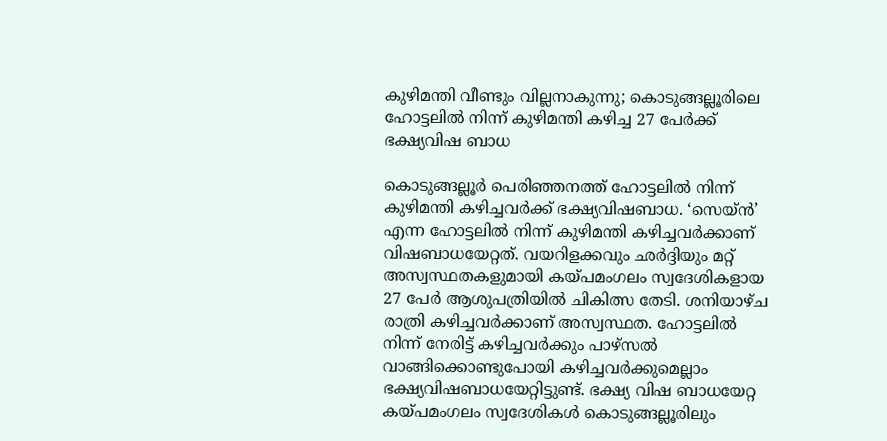കുഴിമന്തി വീണ്ടും വില്ലനാകുന്നു; കൊടുങ്ങല്ലൂരിലെ ഹോട്ടലില്‍ നിന്ന് കുഴിമന്തി കഴിച്ച 27 പേര്‍ക്ക് ഭക്ഷ്യവിഷ ബാധ

കൊടുങ്ങല്ലൂര്‍ പെരിഞ്ഞനത്ത് ഹോട്ടലില്‍ നിന്ന് കുഴിമന്തി കഴിച്ചവര്‍ക്ക് ഭക്ഷ്യവിഷബാധ. ‘സെയ്ന്‍’ എന്ന ഹോട്ടലില്‍ നിന്ന് കുഴിമന്തി കഴിച്ചവര്‍ക്കാണ് വിഷബാധയേറ്റത്. വയറിളക്കവും ഛര്‍ദ്ദിയും മറ്റ് അസ്വസ്ഥതകളുമായി കയ്പമംഗലം സ്വദേശികളായ 27 പേര്‍ ആശുപത്രിയില്‍ ചികിത്സ തേടി. ശനിയാഴ്ച രാത്രി കഴിച്ചവര്‍ക്കാണ് അസ്വസ്ഥത. ഹോട്ടലില്‍ നിന്ന് നേരിട്ട് കഴിച്ചവര്‍ക്കും പാഴ്‌സല്‍ വാങ്ങിക്കൊണ്ടുപോയി കഴിച്ചവര്‍ക്കുമെല്ലാം ഭക്ഷ്യവിഷബാധയേറ്റിട്ടുണ്ട്. ഭക്ഷ്യ വിഷ ബാധയേറ്റ കയ്പമംഗലം സ്വദേശികള്‍ കൊടുങ്ങല്ലൂരിലും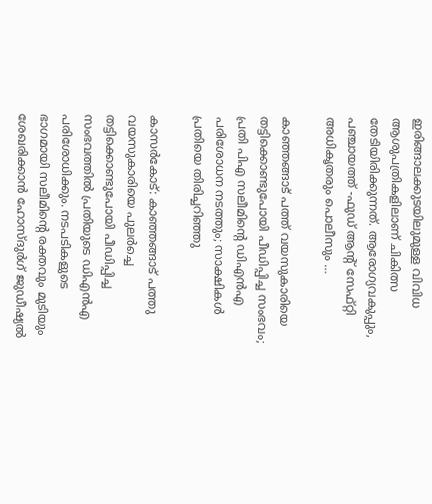ഇരിങ്ങാലക്കുടയിലുമുള്ള വിവിധ ആശുപത്രികളിലാണ് ചികിത്സ തേടിയിരിക്കുന്നത്. ആരോഗ്യവകുപ്പും, പഞ്ചായത്ത് -ഫുഡ് ആന്റ് സേഫ്റ്റി അധികൃതരും പൊലീസും …

കാഞ്ഞങ്ങാട് പത്ത് വയസുകാരിയെ തട്ടിക്കൊണ്ടുപോയി പീഡിപ്പിച്ച സംഭവം; പ്രതി പിഎ സലീമിന്റെ ഡിഎന്‍എ പരിശോധന നടത്തും; സാക്ഷികള്‍ പ്രതിയെ തിരിച്ചറിഞ്ഞു

കാസര്‍കോട്: കാഞ്ഞങ്ങാട് പത്തു വയസുകാരിയെ പുലര്‍ച്ചെ തട്ടിക്കൊണ്ടുപോയി പീഡിപ്പിച്ച സംഭവത്തില്‍ പ്രതിയുടെ ഡിഎന്‍എ പരിശോധിക്കും. നടപടികളുടെ ഭാഗമായി സലീമിന്റെ രക്തവും മുടിയും ശേഖരിക്കാന്‍ ഹോസ്ദുര്‍ഗ് ജുഡീഷ്യല്‍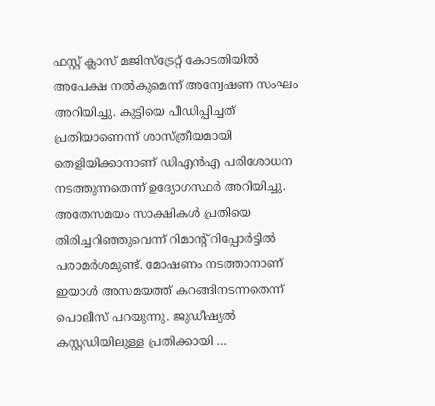ഫസ്റ്റ് ക്ലാസ് മജിസ്‌ട്രേറ്റ് കോടതിയില്‍ അപേക്ഷ നല്‍കുമെന്ന് അന്വേഷണ സംഘം അറിയിച്ചു. കുട്ടിയെ പീഡിപ്പിച്ചത് പ്രതിയാണെന്ന് ശാസ്ത്രീയമായി തെളിയിക്കാനാണ് ഡിഎന്‍എ പരിശോധന നടത്തുന്നതെന്ന് ഉദ്യോഗസ്ഥര്‍ അറിയിച്ചു. അതേസമയം സാക്ഷികള്‍ പ്രതിയെ തിരിച്ചറിഞ്ഞുവെന്ന് റിമാന്റ് റിപ്പോര്‍ട്ടില്‍ പരാമര്‍ശമുണ്ട്. മോഷണം നടത്താനാണ് ഇയാള്‍ അസമയത്ത് കറങ്ങിനടന്നതെന്ന് പൊലീസ് പറയുന്നു. ജുഡീഷ്യല്‍ കസ്റ്റഡിയിലുള്ള പ്രതിക്കായി …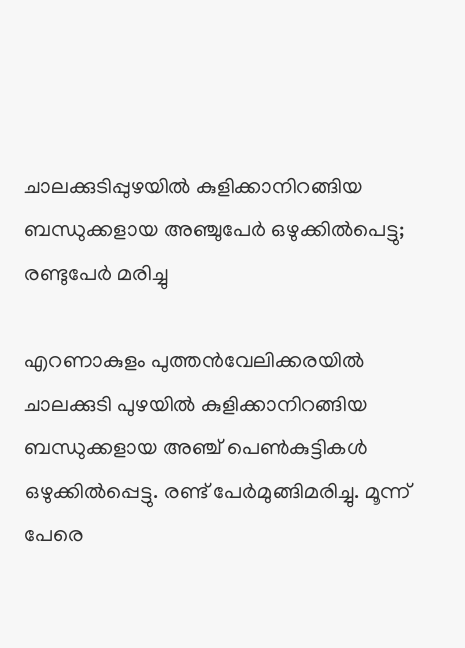ചാലക്കുടിപ്പുഴയില്‍ കുളിക്കാനിറങ്ങിയ ബന്ധുക്കളായ അഞ്ചുപേര്‍ ഒഴുക്കില്‍പെട്ടു; രണ്ടുപേര്‍ മരിച്ചു

എറണാകുളം പുത്തന്‍വേലിക്കരയില്‍ ചാലക്കുടി പുഴയില്‍ കുളിക്കാനിറങ്ങിയ ബന്ധുക്കളായ അഞ്ച് പെണ്‍കുട്ടികള്‍ ഒഴുക്കില്‍പ്പെട്ടു. രണ്ട് പേര്‍മുങ്ങിമരിച്ചു. മൂന്ന് പേരെ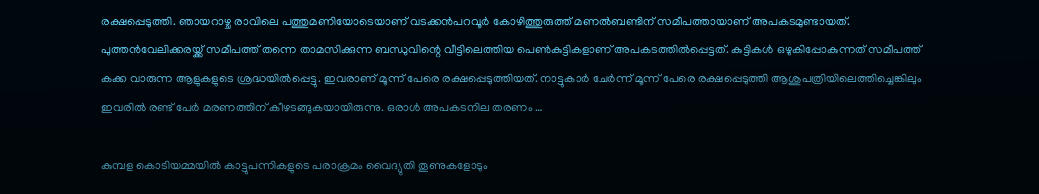രക്ഷപ്പെടുത്തി. ഞായറാഴ്ച രാവിലെ പത്തുമണിയോടെയാണ് വടക്കന്‍പറവൂര്‍ കോഴിത്തുരുത്ത് മണല്‍ബണ്ടിന് സമീപത്തായാണ് അപകടമുണ്ടായത്. പുത്തന്‍വേലിക്കരയ്ക്ക് സമീപത്ത് തന്നെ താമസിക്കുന്ന ബന്ധുവിന്റെ വീട്ടിലെത്തിയ പെണ്‍കുട്ടികളാണ് അപകടത്തില്‍പ്പെട്ടത്. കുട്ടികള്‍ ഒഴുകിപ്പോകുന്നത് സമീപത്ത് കക്ക വാരുന്ന ആളുകളുടെ ശ്രദ്ധയില്‍പ്പെട്ടു. ഇവരാണ് മൂന്ന് പേരെ രക്ഷപ്പെടുത്തിയത്. നാട്ടുകാര്‍ ചേര്‍ന്ന് മൂന്ന് പേരെ രക്ഷപ്പെടുത്തി ആശുപത്രിയിലെത്തിച്ചെങ്കിലും ഇവരില്‍ രണ്ട് പേര്‍ മരണത്തിന് കീഴടങ്ങുകയായിരുന്നു. ഒരാള്‍ അപകടനില തരണം …

കുമ്പള കൊടിയമ്മയില്‍ കാട്ടുപന്നികളുടെ പരാക്രമം വൈദ്യുതി തൂണുകളോടും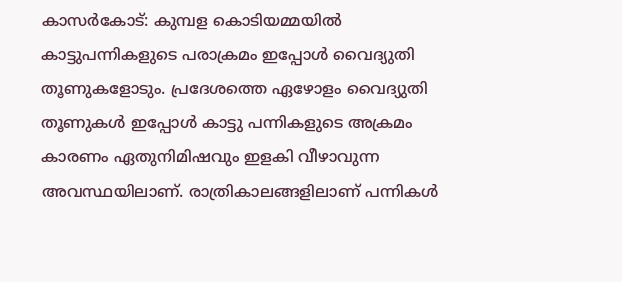കാസര്‍കോട്: കുമ്പള കൊടിയമ്മയില്‍ കാട്ടുപന്നികളുടെ പരാക്രമം ഇപ്പോള്‍ വൈദ്യുതി തൂണുകളോടും. പ്രദേശത്തെ ഏഴോളം വൈദ്യുതി തൂണുകള്‍ ഇപ്പോള്‍ കാട്ടു പന്നികളുടെ അക്രമം കാരണം ഏതുനിമിഷവും ഇളകി വീഴാവുന്ന അവസ്ഥയിലാണ്. രാത്രികാലങ്ങളിലാണ് പന്നികള്‍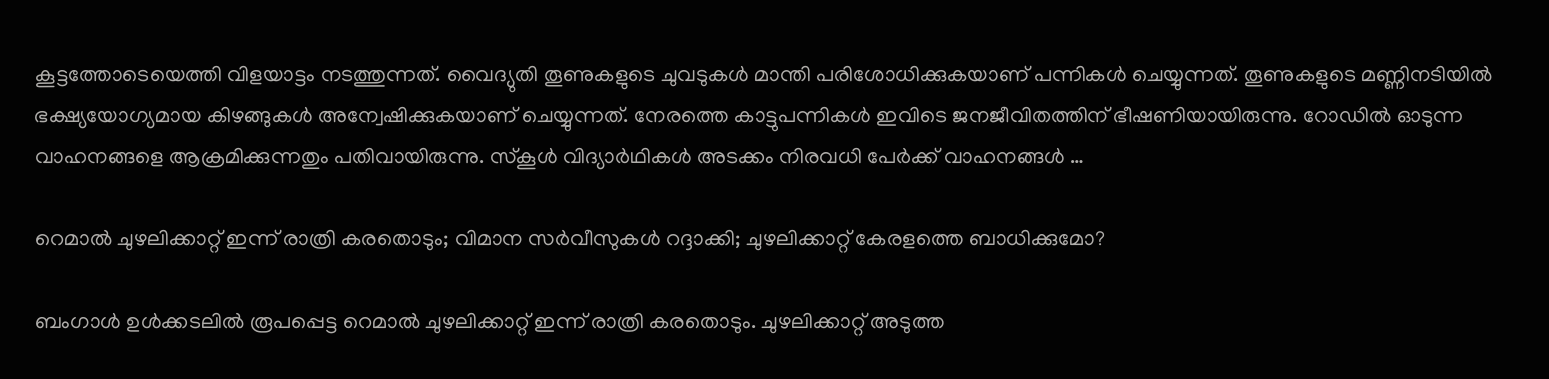കൂട്ടത്തോടെയെത്തി വിളയാട്ടം നടത്തുന്നത്. വൈദ്യുതി തൂണുകളുടെ ചുവടുകള്‍ മാന്തി പരിശോധിക്കുകയാണ് പന്നികള്‍ ചെയ്യുന്നത്. തൂണുകളുടെ മണ്ണിനടിയില്‍ ഭക്ഷ്യയോഗ്യമായ കിഴങ്ങുകള്‍ അന്വേഷിക്കുകയാണ് ചെയ്യുന്നത്. നേരത്തെ കാട്ടുപന്നികള്‍ ഇവിടെ ജനജീവിതത്തിന് ഭീഷണിയായിരുന്നു. റോഡില്‍ ഓടുന്ന വാഹനങ്ങളെ ആക്രമിക്കുന്നതും പതിവായിരുന്നു. സ്‌കൂള്‍ വിദ്യാര്‍ഥികള്‍ അടക്കം നിരവധി പേര്‍ക്ക് വാഹനങ്ങള്‍ …

റെമാല്‍ ചുഴലിക്കാറ്റ് ഇന്ന് രാത്രി കരതൊടും; വിമാന സര്‍വീസുകള്‍ റദ്ദാക്കി; ചുഴലിക്കാറ്റ് കേരളത്തെ ബാധിക്കുമോ?

ബംഗാള്‍ ഉള്‍ക്കടലില്‍ രൂപപ്പെട്ട റെമാല്‍ ചുഴലിക്കാറ്റ് ഇന്ന് രാത്രി കരതൊടും. ചുഴലിക്കാറ്റ് അടുത്ത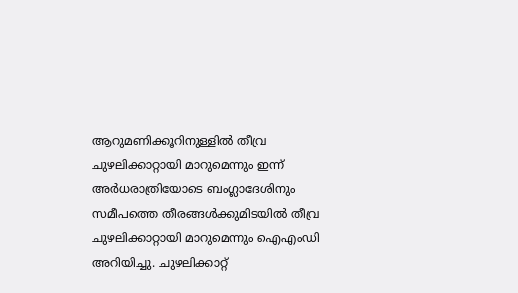ആറുമണിക്കൂറിനുള്ളില്‍ തീവ്ര ചുഴലിക്കാറ്റായി മാറുമെന്നും ഇന്ന് അര്‍ധരാത്രിയോടെ ബംഗ്ലാദേശിനും സമീപത്തെ തീരങ്ങള്‍ക്കുമിടയില്‍ തീവ്ര ചുഴലിക്കാറ്റായി മാറുമെന്നും ഐഎംഡി അറിയിച്ചു. ചുഴലിക്കാറ്റ്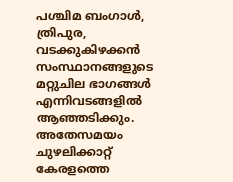പശ്ചിമ ബംഗാള്‍, ത്രിപുര, വടക്കുകിഴക്കന്‍ സംസ്ഥാനങ്ങളുടെ മറ്റുചില ഭാഗങ്ങള്‍ എന്നിവടങ്ങളില്‍ ആഞ്ഞടിക്കും. അതേസമയം ചുഴലിക്കാറ്റ് കേരളത്തെ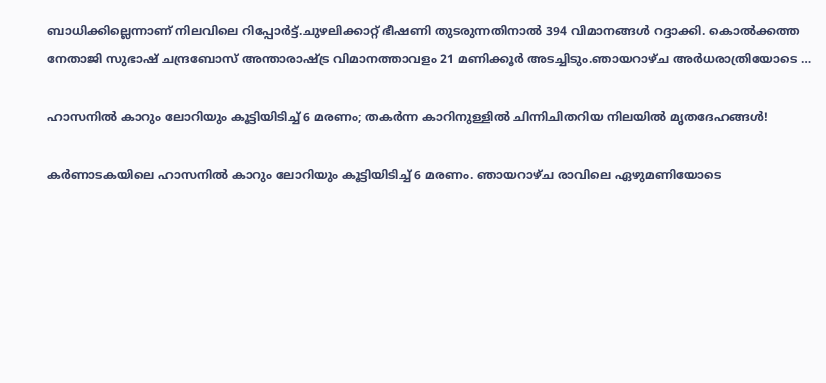ബാധിക്കില്ലെന്നാണ് നിലവിലെ റിപ്പോര്‍ട്ട്.ചുഴലിക്കാറ്റ് ഭീഷണി തുടരുന്നതിനാല്‍ 394 വിമാനങ്ങള്‍ റദ്ദാക്കി. കൊല്‍ക്കത്ത നേതാജി സുഭാഷ് ചന്ദ്രബോസ് അന്താരാഷ്ട്ര വിമാനത്താവളം 21 മണിക്കൂര്‍ അടച്ചിടും.ഞായറാഴ്ച അര്‍ധരാത്രിയോടെ …

ഹാസനില്‍ കാറും ലോറിയും കൂട്ടിയിടിച്ച് 6 മരണം; തകര്‍ന്ന കാറിനുള്ളില്‍ ചിന്നിചിതറിയ നിലയില്‍ മൃതദേഹങ്ങള്‍!

കര്‍ണാടകയിലെ ഹാസനില്‍ കാറും ലോറിയും കൂട്ടിയിടിച്ച് 6 മരണം. ഞായറാഴ്ച രാവിലെ ഏഴുമണിയോടെ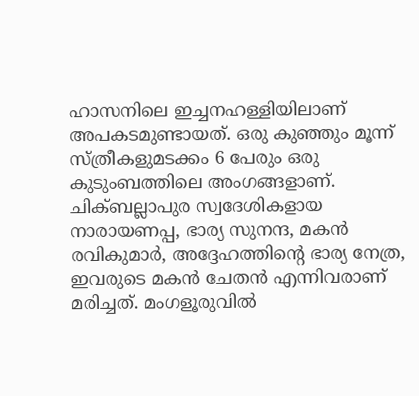ഹാസനിലെ ഇച്ചനഹള്ളിയിലാണ് അപകടമുണ്ടായത്. ഒരു കുഞ്ഞും മൂന്ന് സ്ത്രീകളുമടക്കം 6 പേരും ഒരു കുടുംബത്തിലെ അംഗങ്ങളാണ്. ചിക്ബല്ലാപുര സ്വദേശികളായ നാരായണപ്പ, ഭാര്യ സുനന്ദ, മകന്‍ രവികുമാര്‍, അദ്ദേഹത്തിന്റെ ഭാര്യ നേത്ര, ഇവരുടെ മകന്‍ ചേതന്‍ എന്നിവരാണ് മരിച്ചത്. മംഗളൂരുവില്‍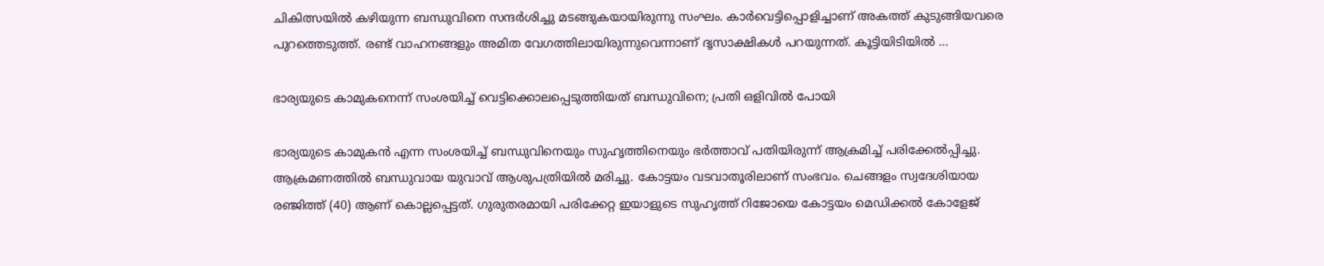ചികിത്സയില്‍ കഴിയുന്ന ബന്ധുവിനെ സന്ദര്‍ശിച്ചു മടങ്ങുകയായിരുന്നു സംഘം. കാര്‍വെട്ടിപ്പൊളിച്ചാണ് അകത്ത് കുടുങ്ങിയവരെ പുറത്തെടുത്ത്. രണ്ട് വാഹനങ്ങളും അമിത വേഗത്തിലായിരുന്നുവെന്നാണ് ദൃസാക്ഷികള്‍ പറയുന്നത്. കൂട്ടിയിടിയില്‍ …

ഭാര്യയുടെ കാമുകനെന്ന് സംശയിച്ച് വെട്ടിക്കൊലപ്പെടുത്തിയത് ബന്ധുവിനെ; പ്രതി ഒളിവില്‍ പോയി

ഭാര്യയുടെ കാമുകന്‍ എന്ന സംശയിച്ച് ബന്ധുവിനെയും സുഹൃത്തിനെയും ഭര്‍ത്താവ് പതിയിരുന്ന് ആക്രമിച്ച് പരിക്കേല്‍പ്പിച്ചു. ആക്രമണത്തില്‍ ബന്ധുവായ യുവാവ് ആശുപത്രിയില്‍ മരിച്ചു. കോട്ടയം വടവാതൂരിലാണ് സംഭവം. ചെങ്ങളം സ്വദേശിയായ രഞ്ജിത്ത് (40) ആണ് കൊല്ലപ്പെട്ടത്. ഗുരുതരമായി പരിക്കേറ്റ ഇയാളുടെ സുഹൃത്ത് റിജോയെ കോട്ടയം മെഡിക്കല്‍ കോളേജ്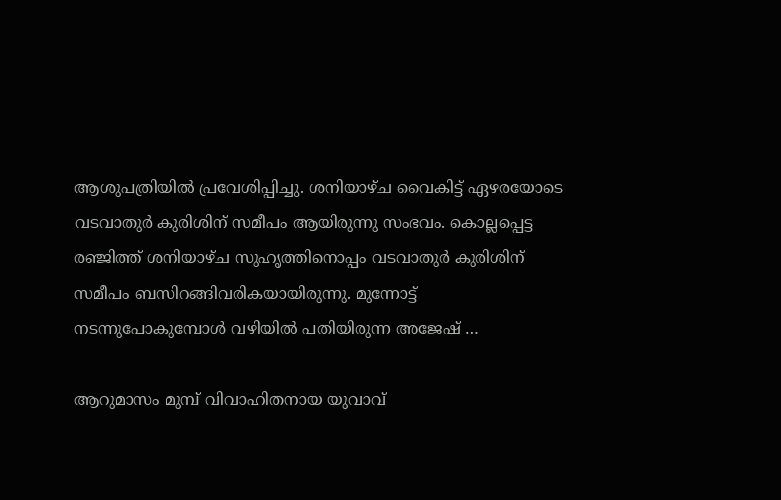ആശുപത്രിയില്‍ പ്രവേശിപ്പിച്ചു. ശനിയാഴ്ച വൈകിട്ട് ഏഴരയോടെ വടവാതുര്‍ കുരിശിന് സമീപം ആയിരുന്നു സംഭവം. കൊല്ലപ്പെട്ട രഞ്ജിത്ത് ശനിയാഴ്ച സുഹൃത്തിനൊപ്പം വടവാതുര്‍ കുരിശിന് സമീപം ബസിറങ്ങിവരികയായിരുന്നു. മുന്നോട്ട് നടന്നുപോകുമ്പോള്‍ വഴിയില്‍ പതിയിരുന്ന അജേഷ് …

ആറുമാസം മുമ്പ് വിവാഹിതനായ യുവാവ്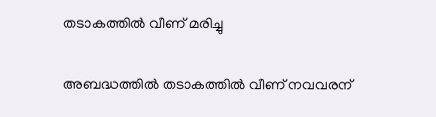തടാകത്തില്‍ വീണ് മരിച്ചു

അബദ്ധത്തില്‍ തടാകത്തില്‍ വീണ് നവവരന്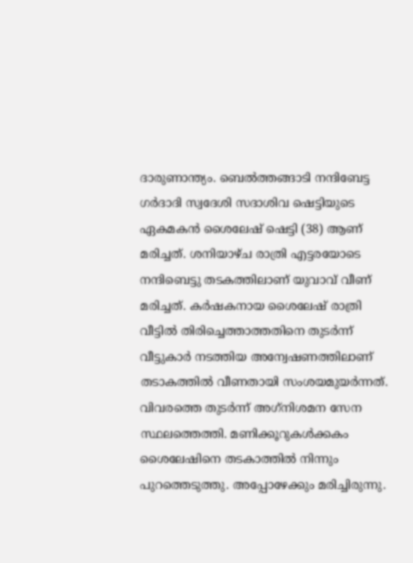ദാരുണാന്ത്യം. ബെല്‍ത്തങ്ങാടി നന്ദിബേട്ട ഗര്‍ദാദി സ്വദേശി സദാശിവ ഷെട്ടിയുടെ ഏകമകന്‍ ശൈലേഷ് ഷെട്ടി (38) ആണ് മരിച്ചത്. ശനിയാഴ്ച രാത്രി എട്ടരയോടെ നന്ദിബെട്ടു തടകത്തിലാണ് യുവാവ് വീണ് മരിച്ചത്. കര്‍ഷകനായ ശൈലേഷ് രാത്രി വീട്ടില്‍ തിരിച്ചെത്താത്തതിനെ തുടര്‍ന്ന് വീട്ടുകാര്‍ നടത്തിയ അന്വേഷണത്തിലാണ് തടാകത്തില്‍ വീണതായി സംശയമുയര്‍ന്നത്. വിവരത്തെ തുടര്‍ന്ന് അഗ്‌നിശമന സേന സ്ഥലത്തെത്തി. മണിക്കൂറുകള്‍ക്കകം ശൈലേഷിനെ തടകാത്തില്‍ നിന്നും പുറത്തെടുത്തു. അപ്പോഴേക്കും മരിച്ചിരുന്നു.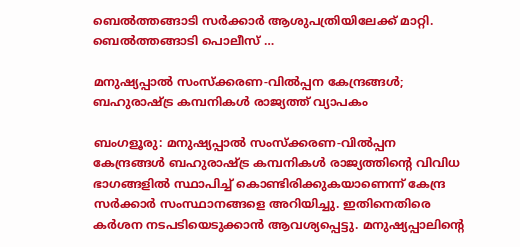ബെല്‍ത്തങ്ങാടി സര്‍ക്കാര്‍ ആശുപത്രിയിലേക്ക് മാറ്റി. ബെല്‍ത്തങ്ങാടി പൊലീസ് …

മനുഷ്യപ്പാല്‍ സംസ്‌ക്കരണ-വില്‍പ്പന കേന്ദ്രങ്ങള്‍; ബഹുരാഷ്ട്ര കമ്പനികള്‍ രാജ്യത്ത് വ്യാപകം

ബംഗളൂരു: മനുഷ്യപ്പാല്‍ സംസ്‌ക്കരണ-വില്‍പ്പന കേന്ദ്രങ്ങള്‍ ബഹുരാഷ്ട്ര കമ്പനികള്‍ രാജ്യത്തിന്റെ വിവിധ ഭാഗങ്ങളില്‍ സ്ഥാപിച്ച് കൊണ്ടിരിക്കുകയാണെന്ന് കേന്ദ്ര സര്‍ക്കാര്‍ സംസ്ഥാനങ്ങളെ അറിയിച്ചു. ഇതിനെതിരെ കര്‍ശന നടപടിയെടുക്കാന്‍ ആവശ്യപ്പെട്ടു. മനുഷ്യപ്പാലിന്റെ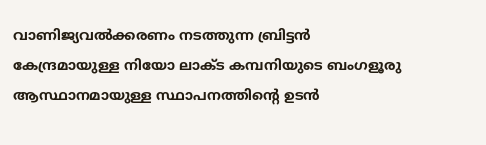വാണിജ്യവല്‍ക്കരണം നടത്തുന്ന ബ്രിട്ടന്‍ കേന്ദ്രമായുള്ള നിയോ ലാക്ട കമ്പനിയുടെ ബംഗളൂരു ആസ്ഥാനമായുള്ള സ്ഥാപനത്തിന്റെ ഉടന്‍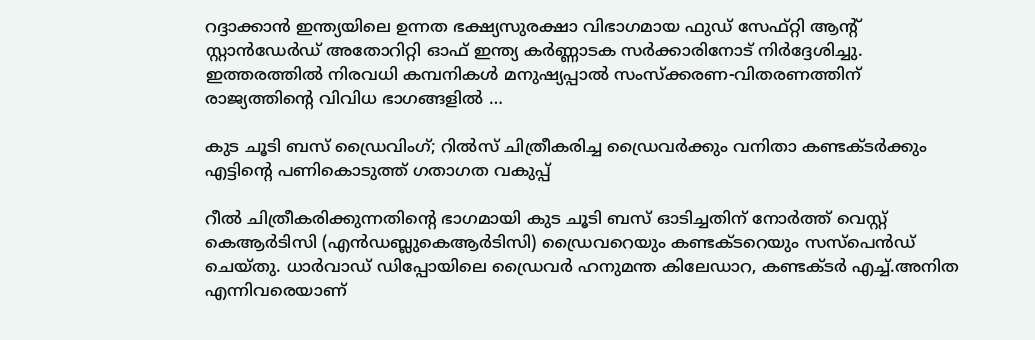റദ്ദാക്കാന്‍ ഇന്ത്യയിലെ ഉന്നത ഭക്ഷ്യസുരക്ഷാ വിഭാഗമായ ഫുഡ് സേഫ്റ്റി ആന്റ് സ്റ്റാന്‍ഡേര്‍ഡ് അതോറിറ്റി ഓഫ് ഇന്ത്യ കര്‍ണ്ണാടക സര്‍ക്കാരിനോട് നിര്‍ദ്ദേശിച്ചു. ഇത്തരത്തില്‍ നിരവധി കമ്പനികള്‍ മനുഷ്യപ്പാല്‍ സംസ്‌ക്കരണ-വിതരണത്തിന് രാജ്യത്തിന്റെ വിവിധ ഭാഗങ്ങളില്‍ …

കുട ചൂടി ബസ് ഡ്രൈവിംഗ്; റിൽസ് ചിത്രീകരിച്ച ഡ്രൈവർക്കും വനിതാ കണ്ടക്ടർക്കും എട്ടിന്റെ പണികൊടുത്ത് ഗതാഗത വകുപ്പ്

റീൽ ചിത്രീകരിക്കുന്നതിൻ്റെ ഭാഗമായി കുട ചൂടി ബസ് ഓടിച്ചതിന് നോർത്ത് വെസ്റ്റ് കെആർടിസി (എൻഡബ്ലുകെആർടിസി) ഡ്രൈവറെയും കണ്ടക്ടറെയും സസ്പെൻഡ് ചെയ്‌തു. ധാർവാഡ് ഡിപ്പോയിലെ ഡ്രൈവർ ഹനുമന്ത കിലേഡാറ, കണ്ടക്‌ടർ എച്ച്.അനിത എന്നിവരെയാണ്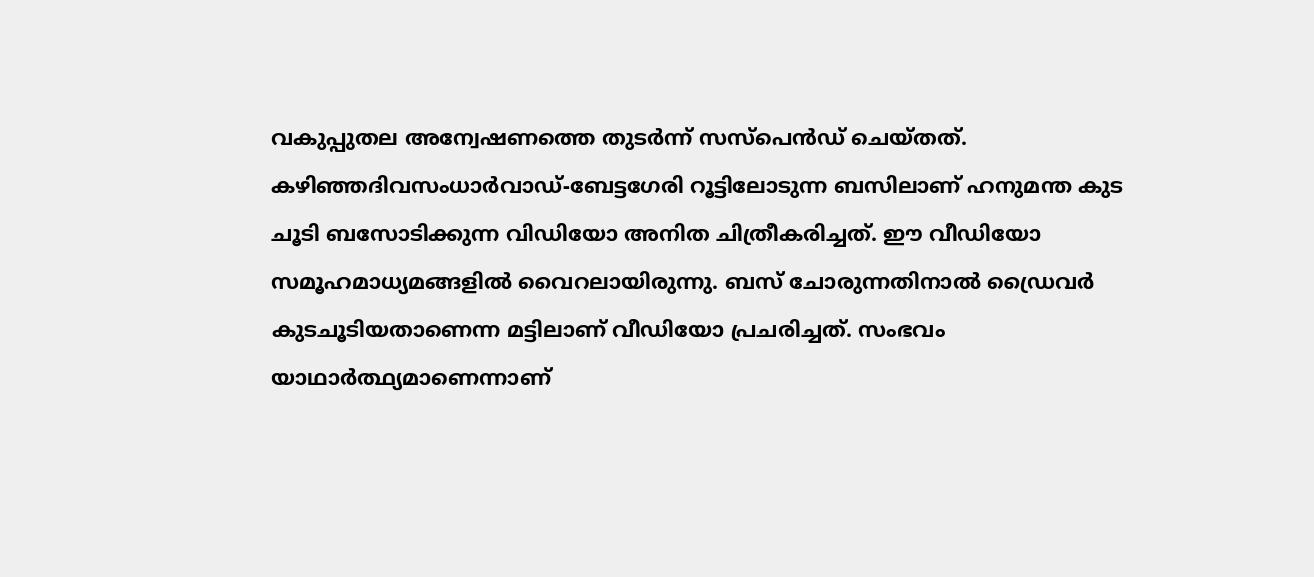വകുപ്പുതല അന്വേഷണത്തെ തുടർന്ന് സസ്പെൻഡ് ചെയ്തത്. കഴിഞ്ഞദിവസംധാർവാഡ്-ബേട്ടഗേരി റൂട്ടിലോടുന്ന ബസിലാണ് ഹനുമന്ത കുട ചൂടി ബസോടിക്കുന്ന വിഡിയോ അനിത ചിത്രീകരിച്ചത്. ഈ വീഡിയോ സമൂഹമാധ്യമങ്ങളിൽ വൈറലായിരുന്നു. ബസ് ചോരുന്നതിനാൽ ഡ്രൈവർ കുടചൂടിയതാണെന്ന മട്ടിലാണ് വീഡിയോ പ്രചരിച്ചത്. സംഭവം യാഥാർത്ഥ്യമാണെന്നാണ്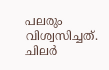പലരും വിശ്വസിച്ചത്. ചിലർ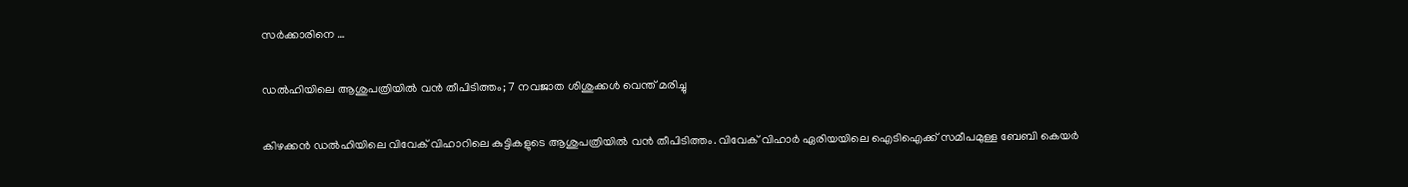സർക്കാരിനെ …

ഡൽഹിയിലെ ആശുപത്രിയിൽ വൻ തീപിടിത്തം; 7 നവജാത ശിശുക്കൾ വെന്ത് മരിച്ചു

കിഴക്കൻ ഡൽഹിയിലെ വിവേക് വിഹാറിലെ കുട്ടികളുടെ ആശുപത്രിയിൽ വൻ തീപിടിത്തം. വിവേക് വിഹാർ ഏരിയയിലെ ഐടിഐക്ക് സമീപമുള്ള ബേബി കെയർ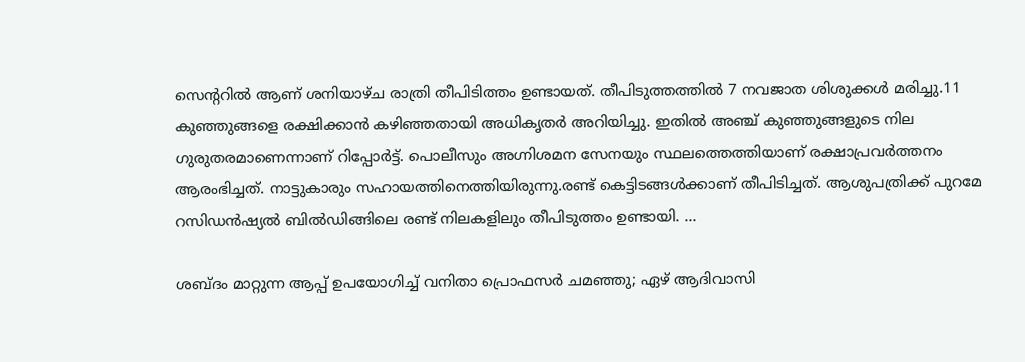സെൻ്ററിൽ ആണ് ശനിയാഴ്‌ച രാത്രി തീപിടിത്തം ഉണ്ടായത്. തീപിടുത്തത്തിൽ 7 നവജാത ശിശുക്കൾ മരിച്ചു.11 കുഞ്ഞുങ്ങളെ രക്ഷിക്കാൻ കഴിഞ്ഞതായി അധികൃതർ അറിയിച്ചു. ഇതിൽ അഞ്ച് കുഞ്ഞുങ്ങളുടെ നില ഗുരുതരമാണെന്നാണ് റിപ്പോർട്ട്. പൊലീസും അഗ്നിശമന സേനയും സ്ഥലത്തെത്തിയാണ് രക്ഷാപ്രവർത്തനം ആരംഭിച്ചത്. നാട്ടുകാരും സഹായത്തിനെത്തിയിരുന്നു.രണ്ട് കെട്ടിടങ്ങൾക്കാണ് തീപിടിച്ചത്. ആശുപത്രിക്ക് പുറമേ റസിഡൻഷ്യൽ ബിൽഡിങ്ങിലെ രണ്ട് നിലകളിലും തീപിടുത്തം ഉണ്ടായി. …

ശബ്ദം മാറ്റുന്ന ആപ്പ് ഉപയോഗിച്ച് വനിതാ പ്രൊഫസർ ചമഞ്ഞു; ഏഴ് ആദിവാസി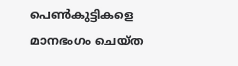പെൺകുട്ടികളെ മാനഭംഗം ചെയ്ത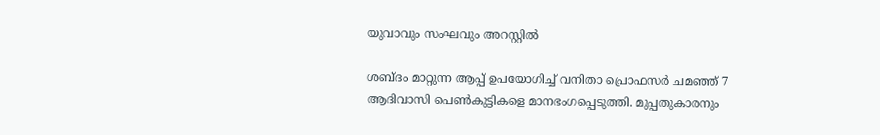യുവാവും സംഘവും അറസ്റ്റിൽ

ശബ്ദം മാറ്റുന്ന ആപ്പ് ഉപയോഗിച്ച് വനിതാ പ്രൊഫസർ ചമഞ്ഞ് 7 ആദിവാസി പെൺകുട്ടികളെ മാനഭംഗപ്പെടുത്തി. മുപ്പതുകാരനും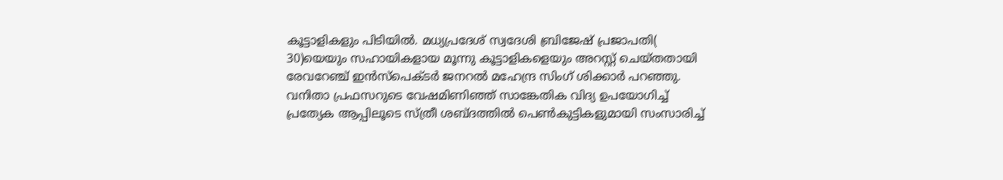കൂട്ടാളികളും പിടിയിൽ. മധ്യപ്രദേശ് സ്വദേശി ബ്രിജേഷ് പ്രജാപതി( 30)യെയും സഹായികളായ മൂന്നു കൂട്ടാളികളെയും അറസ്റ്റ് ചെയ്തതായി രേവറേഞ്ച് ഇൻസ്പെക്ടർ ജനറൽ മഹേന്ദ്ര സിംഗ് ശിക്കാർ പറഞ്ഞു. വനിതാ പ്രഫസറുടെ വേഷമിണിഞ്ഞ് സാങ്കേതിക വിദ്യ ഉപയോഗിച്ച് പ്രത്യേക ആപ്പിലൂടെ സ്ത്രീ ശബ്ദത്തിൽ പെൺകുട്ടികളുമായി സംസാരിച്ച്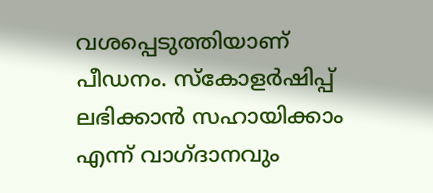വശപ്പെടുത്തിയാണ് പീഡനം. സ്കോളർഷിപ്പ് ലഭിക്കാൻ സഹായിക്കാം എന്ന് വാഗ്ദാനവും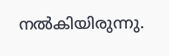നൽകിയിരുന്നു.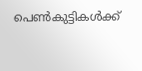പെൺകുട്ടികൾക്ക്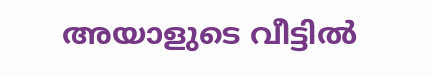അയാളുടെ വീട്ടിൽ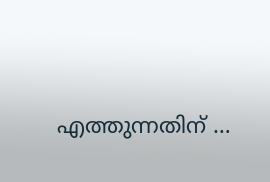എത്തുന്നതിന് …